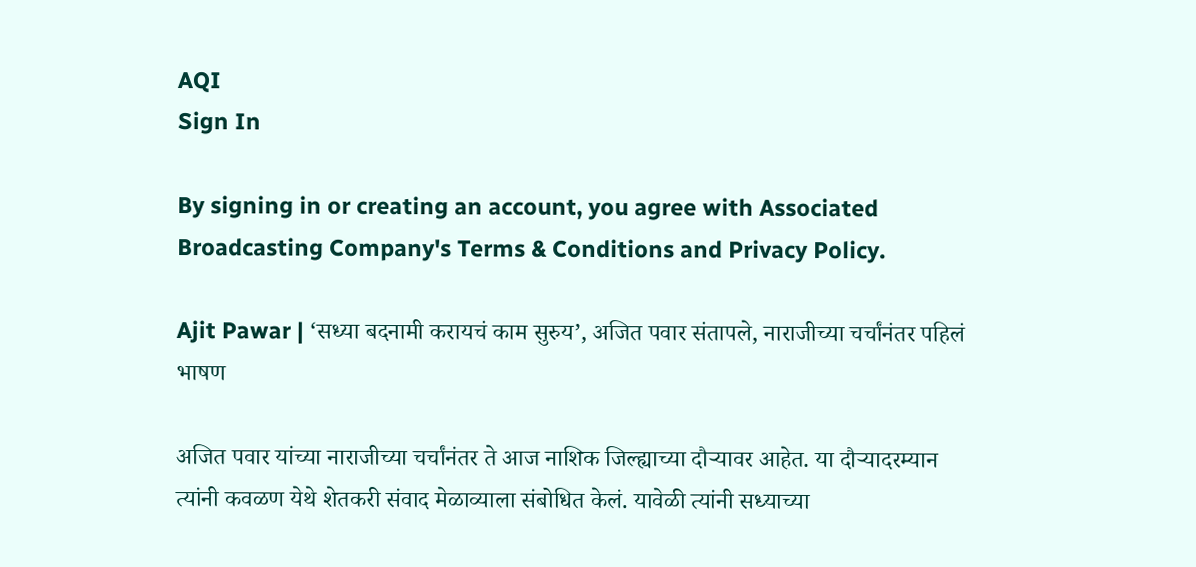AQI
Sign In

By signing in or creating an account, you agree with Associated Broadcasting Company's Terms & Conditions and Privacy Policy.

Ajit Pawar | ‘सध्या बदनामी करायचं काम सुरुय’, अजित पवार संतापले, नाराजीच्या चर्चांनंतर पहिलं भाषण

अजित पवार यांच्या नाराजीच्या चर्चांनंतर ते आज नाशिक जिल्ह्याच्या दौऱ्यावर आहेत. या दौऱ्यादरम्यान त्यांनी कवळण येथे शेतकरी संवाद मेळाव्याला संबोधित केलं. यावेळी त्यांनी सध्याच्या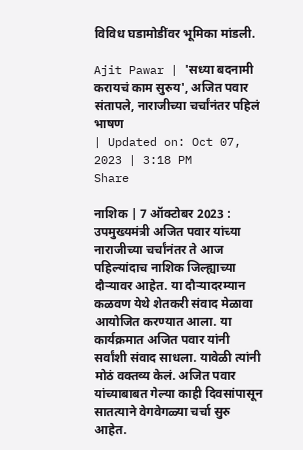विविध घडामोडींवर भूमिका मांडली.

Ajit Pawar | 'सध्या बदनामी करायचं काम सुरुय', अजित पवार संतापले, नाराजीच्या चर्चांनंतर पहिलं भाषण
| Updated on: Oct 07, 2023 | 3:18 PM
Share

नाशिक | 7 ऑक्टोबर 2023 : उपमुख्यमंत्री अजित पवार यांच्या नाराजीच्या चर्चांनंतर ते आज पहिल्यांदाच नाशिक जिल्ह्याच्या दौऱ्यावर आहेत. या दौऱ्यादरम्यान कळवण येथे शेतकरी संवाद मेळावा आयोजित करण्यात आला. या कार्यक्रमात अजित पवार यांनी सर्वांशी संवाद साधला. यावेळी त्यांनी मोठं वक्तव्य केलं. अजित पवार यांच्याबाबत गेल्या काही दिवसांपासून सातत्याने वेगवेगळ्या चर्चा सुरु आहेत.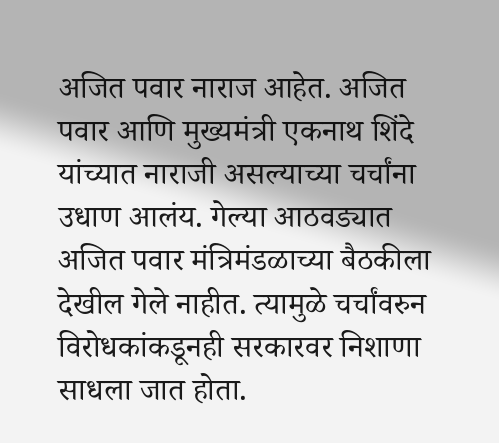अजित पवार नाराज आहेत. अजित पवार आणि मुख्यमंत्री एकनाथ शिंदे यांच्यात नाराजी असल्याच्या चर्चांना उधाण आलंय. गेल्या आठवड्यात अजित पवार मंत्रिमंडळाच्या बैठकीला देखील गेले नाहीत. त्यामुळे चर्चांवरुन विरोधकांकडूनही सरकारवर निशाणा साधला जात होता.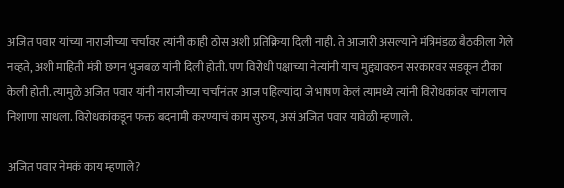अजित पवार यांच्या नाराजीच्या चर्चांवर त्यांनी काही ठोस अशी प्रतिक्रिया दिली नाही. ते आजारी असल्याने मंत्रिमंडळ बैठकीला गेले नव्हते, अशी माहिती मंत्री छगन भुजबळ यांनी दिली होती. पण विरोधी पक्षाच्या नेत्यांनी याच मुद्द्यावरुन सरकारवर सडकून टीका केली होती. त्यामुळे अजित पवार यांनी नाराजीच्या चर्चांनंतर आज पहिल्यांदा जे भाषण केलं त्यामध्ये त्यांनी विरोधकांवर चांगलाच निशाणा साधला. विरोधकांकडून फक्त बदनामी करण्याचं काम सुरुय, असं अजित पवार यावेळी म्हणाले.

अजित पवार नेमकं काय म्हणाले?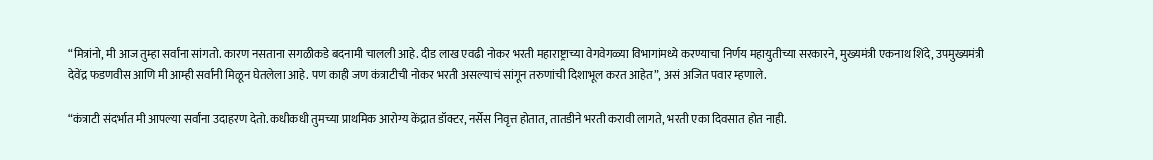“मित्रांनो, मी आज तुम्हा सर्वांना सांगतो. कारण नसताना सगळीकडे बदनामी चालली आहे. दीड लाख एवढी नोकर भरती महाराष्ट्राच्या वेगवेगळ्या विभागांमध्ये करण्याचा निर्णय महायुतीच्या सरकारने, मुख्यमंत्री एकनाथ शिंदे, उपमुख्यमंत्री देवेंद्र फडणवीस आणि मी आम्ही सर्वांनी मिळून घेतलेला आहे. पण काही जण कंत्राटीची नोकर भरती असल्याचं सांगून तरुणांची दिशाभूल करत आहेत”, असं अजित पवार म्हणाले.

“कंत्राटी संदर्भात मी आपल्या सर्वांना उदाहरण देतो. कधीकधी तुमच्या प्राथमिक आरोग्य केंद्रात डॉक्टर, नर्सेस निवृत्त होतात, तातडीने भरती करावी लागते, भरती एका दिवसात होत नाही.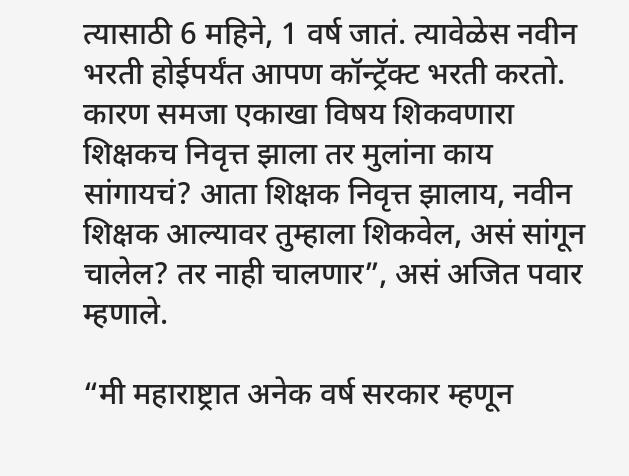त्यासाठी 6 महिने, 1 वर्ष जातं. त्यावेळेस नवीन भरती होईपर्यंत आपण कॉन्ट्रॅक्ट भरती करतो. कारण समजा एकाखा विषय शिकवणारा शिक्षकच निवृत्त झाला तर मुलांना काय सांगायचं? आता शिक्षक निवृत्त झालाय, नवीन शिक्षक आल्यावर तुम्हाला शिकवेल, असं सांगून चालेल? तर नाही चालणार”, असं अजित पवार म्हणाले.

“मी महाराष्ट्रात अनेक वर्ष सरकार म्हणून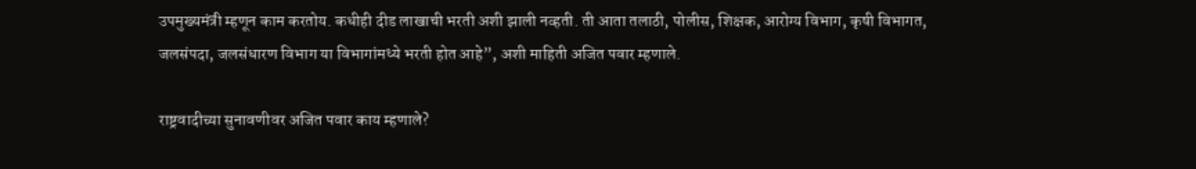उपमुख्यमंत्री म्हणून काम करतोय. कधीही दीड लाखाची भरती अशी झाली नव्हती. ती आता तलाठी, पोलीस, शिक्षक, आरोग्य विभाग, कृषी विभागत, जलसंपदा, जलसंधारण विभाग या विभागांमध्ये भरती होत आहे”, अशी माहिती अजित पवार म्हणाले.

राष्ट्रवादीच्या सुनावणीवर अजित पवार काय म्हणाले?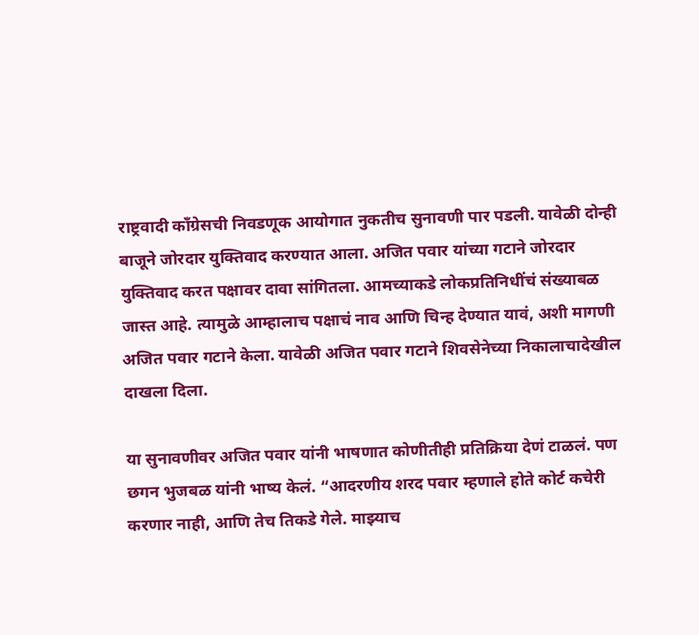राष्ट्रवादी काँग्रेसची निवडणूक आयोगात नुकतीच सुनावणी पार पडली. यावेळी दोन्ही बाजूने जोरदार युक्तिवाद करण्यात आला. अजित पवार यांच्या गटाने जोरदार युक्तिवाद करत पक्षावर दावा सांगितला. आमच्याकडे लोकप्रतिनिधींचं संख्याबळ जास्त आहे. त्यामुळे आम्हालाच पक्षाचं नाव आणि चिन्ह देण्यात यावं, अशी मागणी अजित पवार गटाने केला. यावेळी अजित पवार गटाने शिवसेनेच्या निकालाचादेखील दाखला दिला.

या सुनावणीवर अजित पवार यांनी भाषणात कोणीतीही प्रतिक्रिया देणं टाळलं. पण छगन भुजबळ यांनी भाष्य केलं. “आदरणीय शरद पवार म्हणाले होते कोर्ट कचेरी करणार नाही, आणि तेच तिकडे गेले. माझ्याच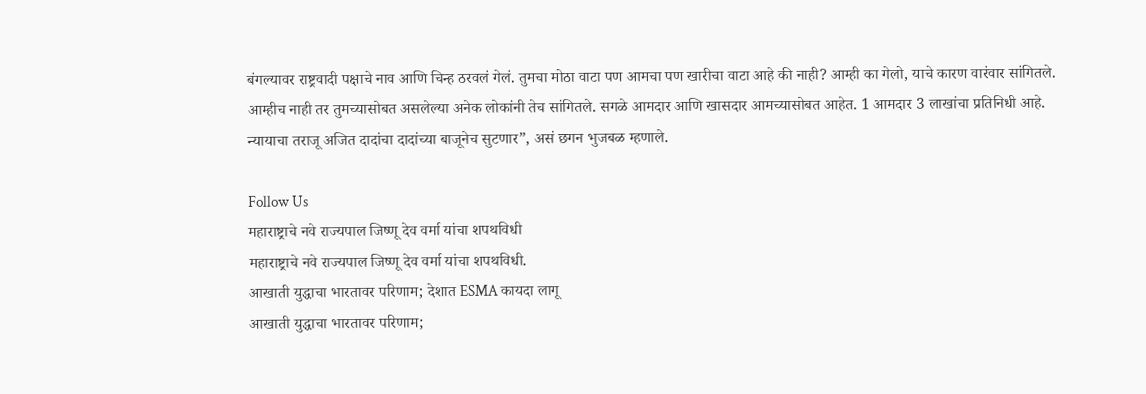बंगल्यावर राष्ट्रवादी पक्षाचे नाव आणि चिन्ह ठरवलं गेलं. तुमचा मोठा वाटा पण आमचा पण खारीचा वाटा आहे की नाही? आम्ही का गेलो, याचे कारण वारंवार सांगितले. आम्हीच नाही तर तुमच्यासोबत असलेल्या अनेक लोकांनी तेच सांगितले. सगळे आमदार आणि खासदार आमच्यासोबत आहेत. 1 आमदार 3 लाखांचा प्रतिनिधी आहे. न्यायाचा तराजू अजित दादांचा दादांच्या बाजूनेच सुटणार”, असं छगन भुजबळ म्हणाले.

Follow Us
महाराष्ट्राचे नवे राज्यपाल जिष्णू देव वर्मा यांचा शपथविधी
महाराष्ट्राचे नवे राज्यपाल जिष्णू देव वर्मा यांचा शपथविधी.
आखाती युद्धाचा भारतावर परिणाम; देशात ESMA कायदा लागू
आखाती युद्धाचा भारतावर परिणाम;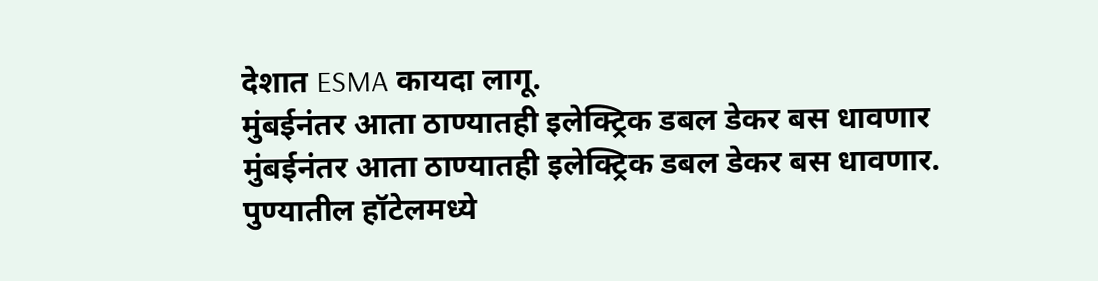देशात ESMA कायदा लागू.
मुंबईनंतर आता ठाण्यातही इलेक्ट्रिक डबल डेकर बस धावणार
मुंबईनंतर आता ठाण्यातही इलेक्ट्रिक डबल डेकर बस धावणार.
पुण्यातील हॉटेलमध्ये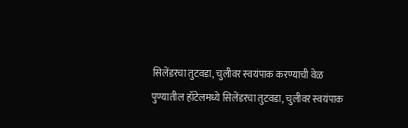सिलेंडरचा तुटवडा, चुलीवर स्वयंपाक करण्याची वेळ
पुण्यातील हॉटेलमध्ये सिलेंडरचा तुटवडा, चुलीवर स्वयंपाक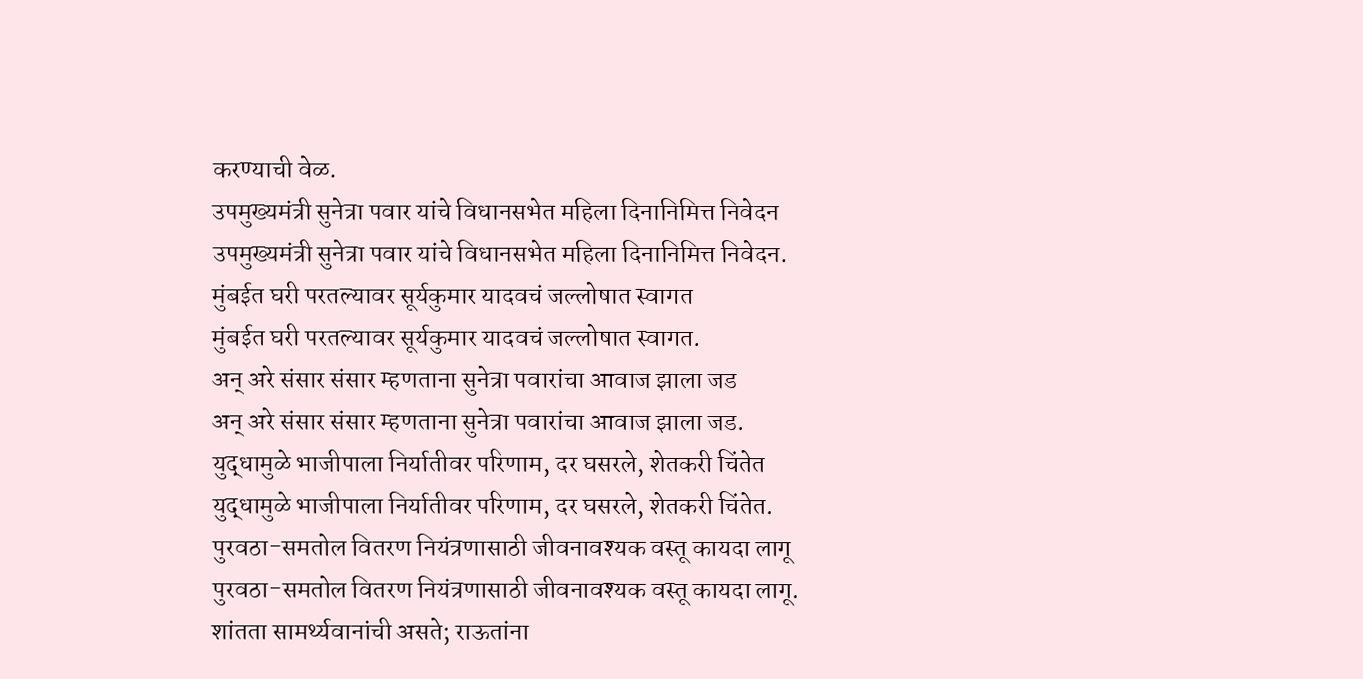करण्याची वेळ.
उपमुख्यमंत्री सुनेत्रा पवार यांचे विधानसभेत महिला दिनानिमित्त निवेदन
उपमुख्यमंत्री सुनेत्रा पवार यांचे विधानसभेत महिला दिनानिमित्त निवेदन.
मुंबईत घरी परतल्यावर सूर्यकुमार यादवचं जल्लोषात स्वागत
मुंबईत घरी परतल्यावर सूर्यकुमार यादवचं जल्लोषात स्वागत.
अन् अरे संसार संसार म्हणताना सुनेत्रा पवारांचा आवाज झाला जड
अन् अरे संसार संसार म्हणताना सुनेत्रा पवारांचा आवाज झाला जड.
युद्धामुळे भाजीपाला निर्यातीवर परिणाम, दर घसरले, शेतकरी चिंतेत
युद्धामुळे भाजीपाला निर्यातीवर परिणाम, दर घसरले, शेतकरी चिंतेत.
पुरवठा-समतोल वितरण नियंत्रणासाठी जीवनावश्यक वस्तू कायदा लागू
पुरवठा-समतोल वितरण नियंत्रणासाठी जीवनावश्यक वस्तू कायदा लागू.
शांतता सामर्थ्यवानांची असते; राऊतांना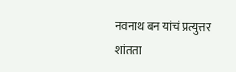नवनाथ बन यांचं प्रत्युत्तर
शांतता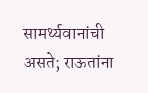सामर्थ्यवानांची असते; राऊतांना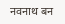नवनाथ बन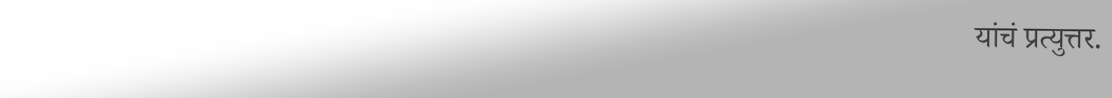यांचं प्रत्युत्तर.